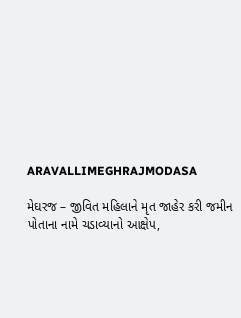ARAVALLIMEGHRAJMODASA

મેઘરજ – જીવિત મહિલાને મૃત જાહેર કરી જમીન પોતાના નામે ચડાવ્યાનો આક્ષેપ,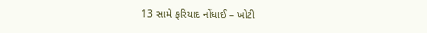13 સામે ફરિયાદ નોંધાઈ – ખોટી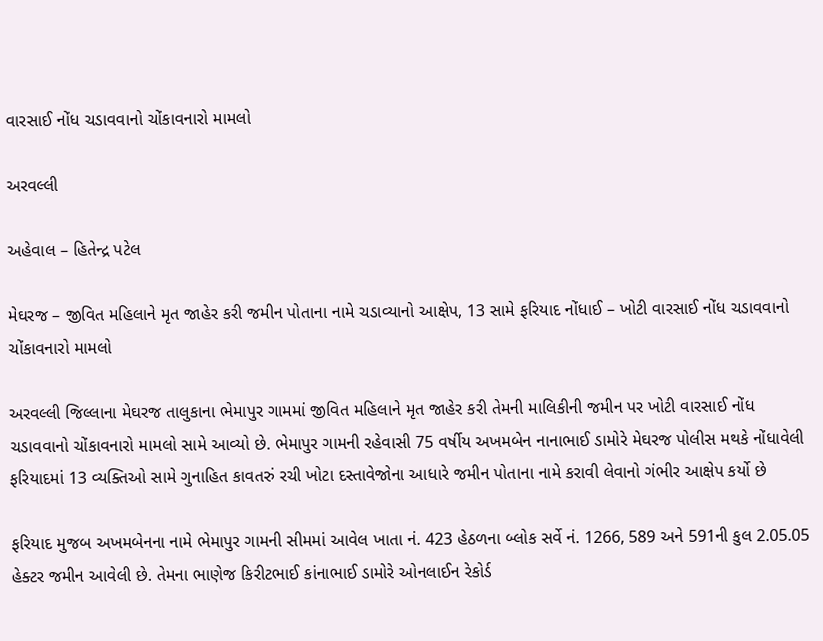વારસાઈ નોંધ ચડાવવાનો ચોંકાવનારો મામલો

અરવલ્લી

અહેવાલ – હિતેન્દ્ર પટેલ

મેઘરજ – જીવિત મહિલાને મૃત જાહેર કરી જમીન પોતાના નામે ચડાવ્યાનો આક્ષેપ, 13 સામે ફરિયાદ નોંધાઈ – ખોટી વારસાઈ નોંધ ચડાવવાનો ચોંકાવનારો મામલો

અરવલ્લી જિલ્લાના મેઘરજ તાલુકાના ભેમાપુર ગામમાં જીવિત મહિલાને મૃત જાહેર કરી તેમની માલિકીની જમીન પર ખોટી વારસાઈ નોંધ ચડાવવાનો ચોંકાવનારો મામલો સામે આવ્યો છે. ભેમાપુર ગામની રહેવાસી 75 વર્ષીય અખમબેન નાનાભાઈ ડામોરે મેઘરજ પોલીસ મથકે નોંધાવેલી ફરિયાદમાં 13 વ્યક્તિઓ સામે ગુનાહિત કાવતરું રચી ખોટા દસ્તાવેજોના આધારે જમીન પોતાના નામે કરાવી લેવાનો ગંભીર આક્ષેપ કર્યો છે

ફરિયાદ મુજબ અખમબેનના નામે ભેમાપુર ગામની સીમમાં આવેલ ખાતા નં. 423 હેઠળના બ્લોક સર્વે નં. 1266, 589 અને 591ની કુલ 2.05.05 હેક્ટર જમીન આવેલી છે. તેમના ભાણેજ કિરીટભાઈ કાંનાભાઈ ડામોરે ઓનલાઈન રેકોર્ડ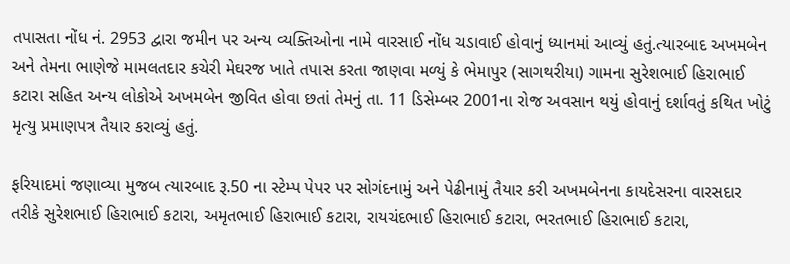તપાસતા નોંધ નં. 2953 દ્વારા જમીન પર અન્ય વ્યક્તિઓના નામે વારસાઈ નોંધ ચડાવાઈ હોવાનું ધ્યાનમાં આવ્યું હતું.ત્યારબાદ અખમબેન અને તેમના ભાણેજે મામલતદાર કચેરી મેઘરજ ખાતે તપાસ કરતા જાણવા મળ્યું કે ભેમાપુર (સાગથરીયા) ગામના સુરેશભાઈ હિરાભાઈ કટારા સહિત અન્ય લોકોએ અખમબેન જીવિત હોવા છતાં તેમનું તા. 11 ડિસેમ્બર 2001ના રોજ અવસાન થયું હોવાનું દર્શાવતું કથિત ખોટું મૃત્યુ પ્રમાણપત્ર તૈયાર કરાવ્યું હતું.

ફરિયાદમાં જણાવ્યા મુજબ ત્યારબાદ રૂ.50 ના સ્ટેમ્પ પેપર પર સોગંદનામું અને પેઢીનામું તૈયાર કરી અખમબેનના કાયદેસરના વારસદાર તરીકે સુરેશભાઈ હિરાભાઈ કટારા, અમૃતભાઈ હિરાભાઈ કટારા, રાયચંદભાઈ હિરાભાઈ કટારા, ભરતભાઈ હિરાભાઈ કટારા,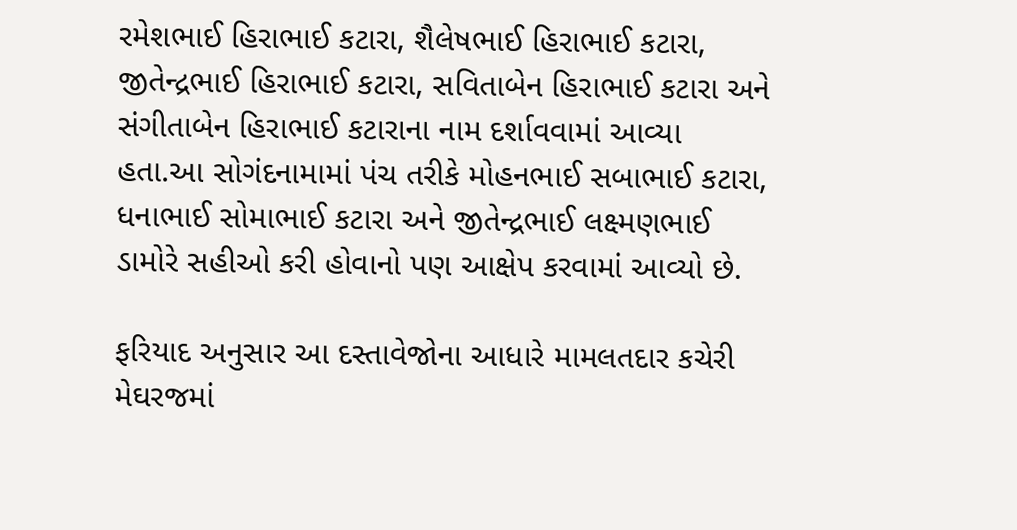રમેશભાઈ હિરાભાઈ કટારા, શૈલેષભાઈ હિરાભાઈ કટારા, જીતેન્દ્રભાઈ હિરાભાઈ કટારા, સવિતાબેન હિરાભાઈ કટારા અને સંગીતાબેન હિરાભાઈ કટારાના નામ દર્શાવવામાં આવ્યા હતા.આ સોગંદનામામાં પંચ તરીકે મોહનભાઈ સબાભાઈ કટારા, ધનાભાઈ સોમાભાઈ કટારા અને જીતેન્દ્રભાઈ લક્ષ્મણભાઈ ડામોરે સહીઓ કરી હોવાનો પણ આક્ષેપ કરવામાં આવ્યો છે.

ફરિયાદ અનુસાર આ દસ્તાવેજોના આધારે મામલતદાર કચેરી મેઘરજમાં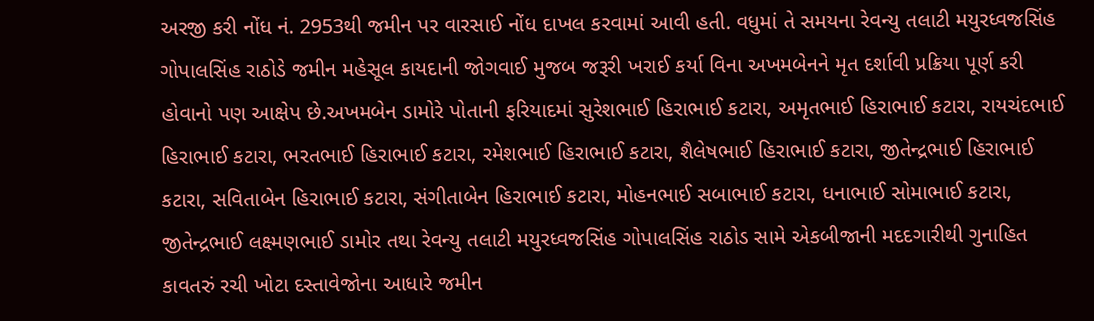અરજી કરી નોંધ નં. 2953થી જમીન પર વારસાઈ નોંધ દાખલ કરવામાં આવી હતી. વધુમાં તે સમયના રેવન્યુ તલાટી મયુરધ્વજસિંહ ગોપાલસિંહ રાઠોડે જમીન મહેસૂલ કાયદાની જોગવાઈ મુજબ જરૂરી ખરાઈ કર્યા વિના અખમબેનને મૃત દર્શાવી પ્રક્રિયા પૂર્ણ કરી હોવાનો પણ આક્ષેપ છે.અખમબેન ડામોરે પોતાની ફરિયાદમાં સુરેશભાઈ હિરાભાઈ કટારા, અમૃતભાઈ હિરાભાઈ કટારા, રાયચંદભાઈ હિરાભાઈ કટારા, ભરતભાઈ હિરાભાઈ કટારા, રમેશભાઈ હિરાભાઈ કટારા, શૈલેષભાઈ હિરાભાઈ કટારા, જીતેન્દ્રભાઈ હિરાભાઈ કટારા, સવિતાબેન હિરાભાઈ કટારા, સંગીતાબેન હિરાભાઈ કટારા, મોહનભાઈ સબાભાઈ કટારા, ધનાભાઈ સોમાભાઈ કટારા, જીતેન્દ્રભાઈ લક્ષ્મણભાઈ ડામોર તથા રેવન્યુ તલાટી મયુરધ્વજસિંહ ગોપાલસિંહ રાઠોડ સામે એકબીજાની મદદગારીથી ગુનાહિત કાવતરું રચી ખોટા દસ્તાવેજોના આધારે જમીન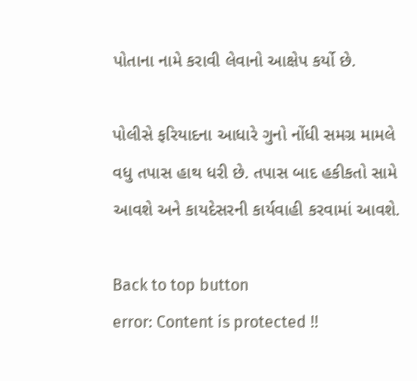પોતાના નામે કરાવી લેવાનો આક્ષેપ કર્યો છે.

પોલીસે ફરિયાદના આધારે ગુનો નોંધી સમગ્ર મામલે વધુ તપાસ હાથ ધરી છે. તપાસ બાદ હકીકતો સામે આવશે અને કાયદેસરની કાર્યવાહી કરવામાં આવશે.

Back to top button
error: Content is protected !!